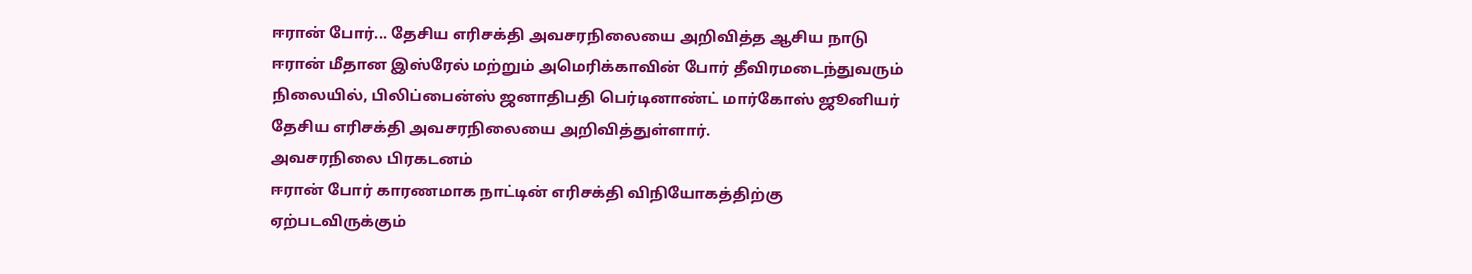ஈரான் போர்... தேசிய எரிசக்தி அவசரநிலையை அறிவித்த ஆசிய நாடு
ஈரான் மீதான இஸ்ரேல் மற்றும் அமெரிக்காவின் போர் தீவிரமடைந்துவரும் நிலையில், பிலிப்பைன்ஸ் ஜனாதிபதி பெர்டினாண்ட் மார்கோஸ் ஜூனியர் தேசிய எரிசக்தி அவசரநிலையை அறிவித்துள்ளார்.
அவசரநிலை பிரகடனம்
ஈரான் போர் காரணமாக நாட்டின் எரிசக்தி விநியோகத்திற்கு ஏற்படவிருக்கும்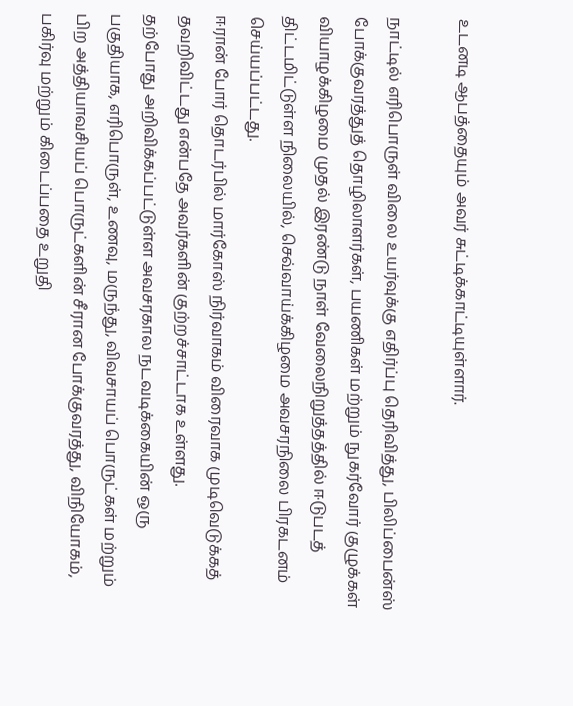உடனடி ஆபத்தையும் அவர் சுட்டிக்காட்டியுள்ளார்.

நாட்டில் எரிபொருள் விலை உயர்வுக்கு எதிர்ப்பு தெரிவித்து, பிலிப்பைன்ஸ் போக்குவரத்துத் தொழிலாளர்கள், பயணிகள் மற்றும் நுகர்வோர் குழுக்கள் வியாழக்கிழமை முதல் இரண்டு நாள் வேலைநிறுத்தத்தில் ஈடுபடத் திட்டமிட்டுள்ள நிலையில், செவ்வாய்க்கிழமை அவசரநிலை பிரகடனம் செய்யப்பட்டது.
ஈரான் போர் தொடர்பில் மார்கோஸ் நிர்வாகம் விரைவாக முடிவெடுக்கத் தவறிவிட்டது என்பதே அவர்களின் குற்றச்சாட்டாக உள்ளது.
தற்போது அறிவிக்கப்பட்டுள்ள அவசரகால நடவடிக்கையின் ஒரு பகுதியாக, எரிபொருள், உணவு, மருந்து, விவசாயப் பொருட்கள் மற்றும் பிற அத்தியாவசியப் பொருட்களின் சீரான போக்குவரத்து, விநியோகம், பகிர்வு மற்றும் கிடைப்பதை உறுதி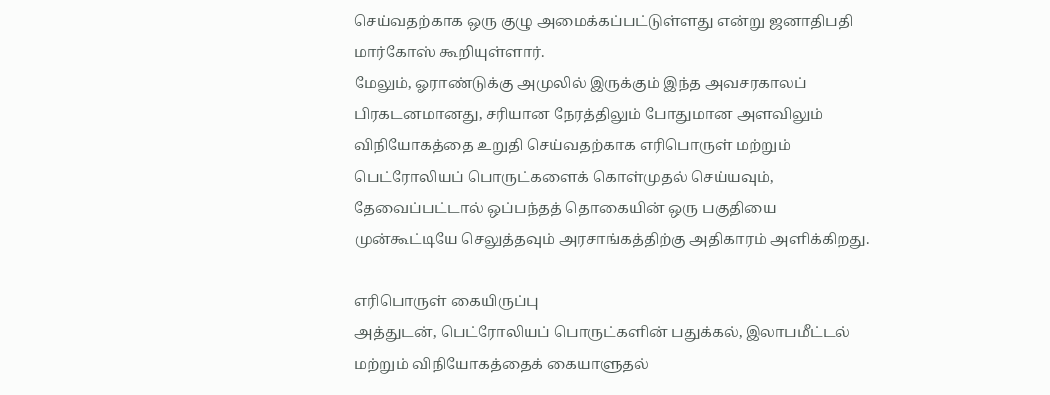செய்வதற்காக ஒரு குழு அமைக்கப்பட்டுள்ளது என்று ஜனாதிபதி மார்கோஸ் கூறியுள்ளார்.
மேலும், ஓராண்டுக்கு அமுலில் இருக்கும் இந்த அவசரகாலப் பிரகடனமானது, சரியான நேரத்திலும் போதுமான அளவிலும் விநியோகத்தை உறுதி செய்வதற்காக எரிபொருள் மற்றும் பெட்ரோலியப் பொருட்களைக் கொள்முதல் செய்யவும், தேவைப்பட்டால் ஒப்பந்தத் தொகையின் ஒரு பகுதியை முன்கூட்டியே செலுத்தவும் அரசாங்கத்திற்கு அதிகாரம் அளிக்கிறது.

எரிபொருள் கையிருப்பு
அத்துடன், பெட்ரோலியப் பொருட்களின் பதுக்கல், இலாபமீட்டல் மற்றும் விநியோகத்தைக் கையாளுதல்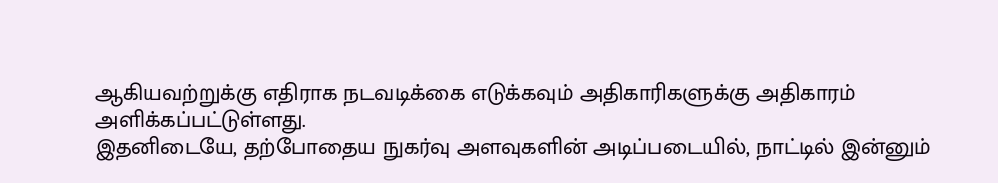ஆகியவற்றுக்கு எதிராக நடவடிக்கை எடுக்கவும் அதிகாரிகளுக்கு அதிகாரம் அளிக்கப்பட்டுள்ளது.
இதனிடையே, தற்போதைய நுகர்வு அளவுகளின் அடிப்படையில், நாட்டில் இன்னும்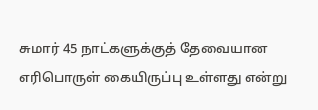சுமார் 45 நாட்களுக்குத் தேவையான எரிபொருள் கையிருப்பு உள்ளது என்று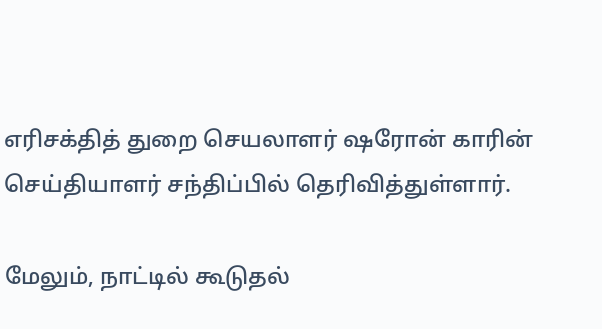எரிசக்தித் துறை செயலாளர் ஷரோன் காரின் செய்தியாளர் சந்திப்பில் தெரிவித்துள்ளார்.

மேலும், நாட்டில் கூடுதல்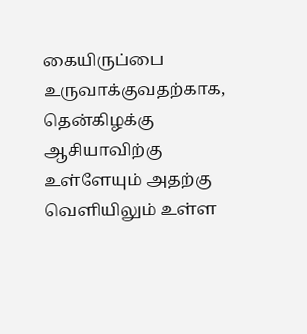கையிருப்பை உருவாக்குவதற்காக, தென்கிழக்கு ஆசியாவிற்கு உள்ளேயும் அதற்கு வெளியிலும் உள்ள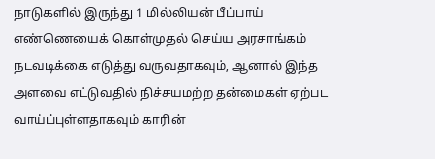நாடுகளில் இருந்து 1 மில்லியன் பீப்பாய் எண்ணெயைக் கொள்முதல் செய்ய அரசாங்கம் நடவடிக்கை எடுத்து வருவதாகவும், ஆனால் இந்த அளவை எட்டுவதில் நிச்சயமற்ற தன்மைகள் ஏற்பட வாய்ப்புள்ளதாகவும் காரின்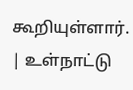கூறியுள்ளார்.
| உள்நாட்டு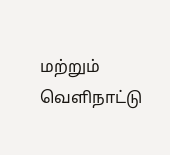மற்றும் வெளிநாட்டு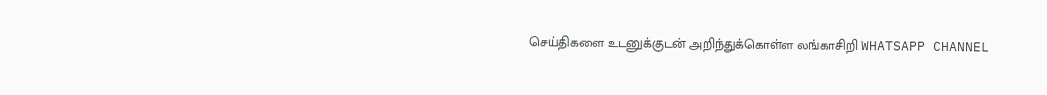செய்திகளை உடனுக்குடன் அறிந்துக்கொள்ள லங்காசிறி WHATSAPP CHANNEL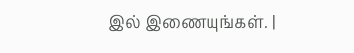இல் இணையுங்கள். |